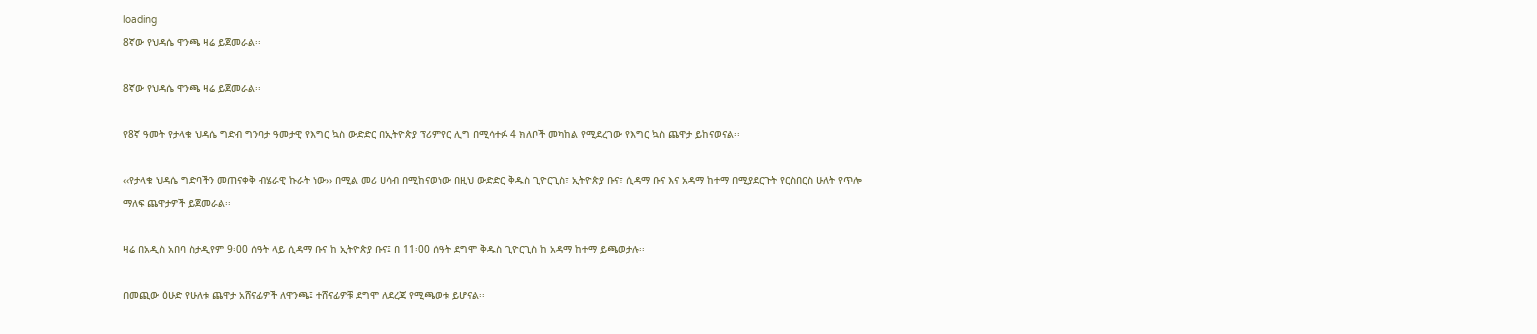loading
8ኛው የህዳሴ ዋንጫ ዛሬ ይጀመራል፡፡

8ኛው የህዳሴ ዋንጫ ዛሬ ይጀመራል፡፡

የ8ኛ ዓመት የታላቁ ህዳሴ ግድብ ግንባታ ዓመታዊ የእግር ኳስ ውድድር በኢትዮጵያ ፕሪምየር ሊግ በሚሳተፉ 4 ክለቦች መካከል የሚደረገው የእግር ኳስ ጨዋታ ይከናወናል፡፡

‹‹የታላቁ ህዳሴ ግድባችን መጠናቀቅ ብሄራዊ ኩራት ነው›› በሚል መሪ ሀሳብ በሚከናወነው በዚህ ውድድር ቅዱስ ጊዮርጊስ፣ ኢትዮጵያ ቡና፣ ሲዳማ ቡና እና አዳማ ከተማ በሚያደርጉት የርስበርስ ሁለት የጥሎ ማለፍ ጨዋታዎች ይጀመራል፡፡

ዛሬ በአዲስ አበባ ስታዲየም 9፡00 ሰዓት ላይ ሲዳማ ቡና ከ ኢትዮጵያ ቡና፤ በ 11፡00 ሰዓት ደግሞ ቅዱስ ጊዮርጊስ ከ አዳማ ከተማ ይጫወታሉ፡፡

በመጪው ዕሁድ የሁለቱ ጨዋታ አሸናፊዎች ለዋንጫ፤ ተሸናፊዎቹ ደግሞ ለደረጃ የሚጫወቱ ይሆናል፡፡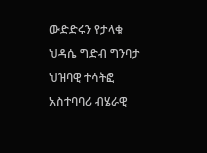ውድድሩን የታላቁ ህዳሴ ግድብ ግንባታ ህዝባዊ ተሳትፎ አስተባባሪ ብሄራዊ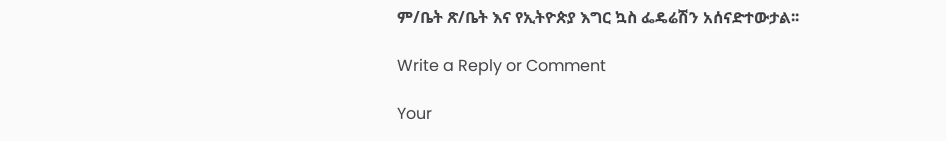ም/ቤት ጽ/ቤት እና የኢትዮጵያ እግር ኳስ ፌዴሬሽን አሰናድተውታል፡፡

Write a Reply or Comment

Your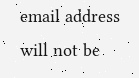email address will not be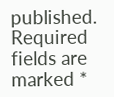published. Required fields are marked *